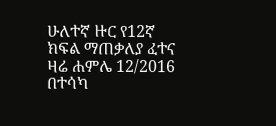ሁለተኛ ዙር የ12ኛ ክፍል ማጠቃለያ ፈተና ዛሬ ሐምሌ 12/2016 በተሳካ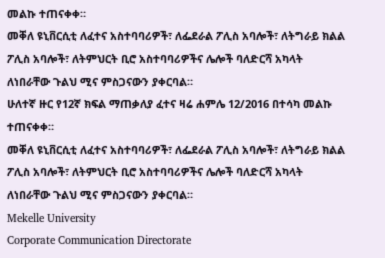መልኩ ተጠናቀቀ።
መቐለ ዩኒቨርሲቲ ለፈተና አስተባባሪዎች፣ ለፌደራል ፖሊስ አባሎች፣ ለትግራይ ክልል ፖሊስ አባሎች፣ ለትምህርት ቢሮ አስተባባሪዎችና ሌሎች ባለድርሻ አካላት ለነበራቸው ጉልህ ሚና ምስጋናውን ያቀርባል።
ሁለተኛ ዙር የ12ኛ ክፍል ማጠቃለያ ፈተና ዛሬ ሐምሌ 12/2016 በተሳካ መልኩ ተጠናቀቀ።
መቐለ ዩኒቨርሲቲ ለፈተና አስተባባሪዎች፣ ለፌደራል ፖሊስ አባሎች፣ ለትግራይ ክልል ፖሊስ አባሎች፣ ለትምህርት ቢሮ አስተባባሪዎችና ሌሎች ባለድርሻ አካላት ለነበራቸው ጉልህ ሚና ምስጋናውን ያቀርባል።
Mekelle University
Corporate Communication Directorate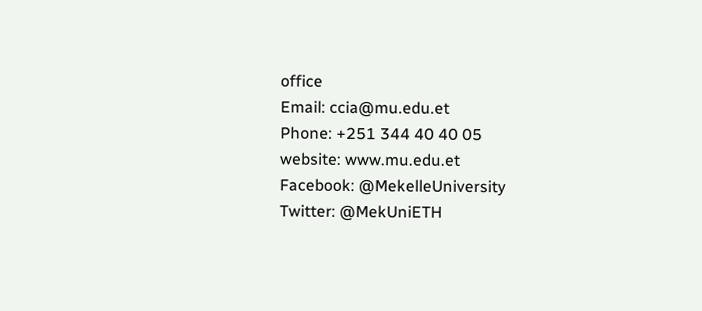office
Email: ccia@mu.edu.et
Phone: +251 344 40 40 05
website: www.mu.edu.et
Facebook: @MekelleUniversity
Twitter: @MekUniETH